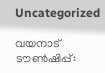Uncategorized

വയനാട് ടൗണ്‍ഷിപ്പ്: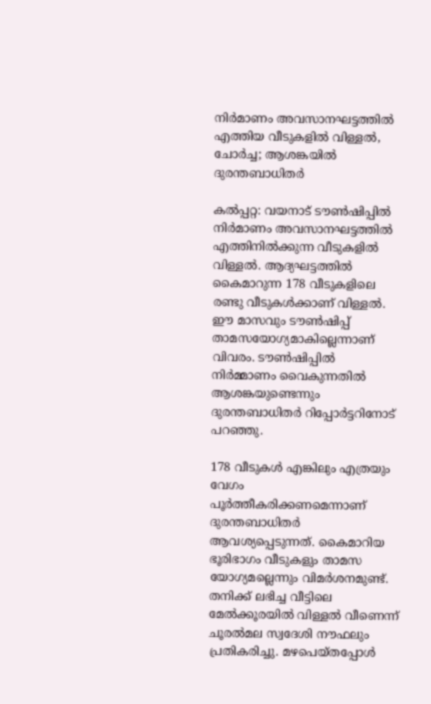നിര്‍മാണം അവസാനഘട്ടത്തില്‍ എത്തിയ വീടുകളില്‍ വിള്ളല്‍, ചോര്‍ച്ച; ആശങ്കയില്‍ ദുരന്തബാധിതര്‍

കല്‍പ്പറ്റ: വയനാട് ടൗണ്‍ഷിപ്പില്‍ നിര്‍മാണം അവസാനഘട്ടത്തില്‍ എത്തിനില്‍ക്കുന്ന വീടുകളില്‍ വിള്ളല്‍. ആദ്യഘട്ടത്തില്‍ കൈമാറുന്ന 178 വീടുകളിലെ രണ്ടു വീടുകള്‍ക്കാണ് വിള്ളല്‍. ഈ മാസവും ടൗണ്‍ഷിപ്പ് താമസയോഗ്യമാകില്ലെന്നാണ് വിവരം. ടൗണ്‍ഷിപ്പില്‍ നിര്‍മ്മാണം വൈകുന്നതില്‍ ആശങ്കയുണ്ടെന്നും ദുരന്തബാധിതര്‍ റിപ്പോര്‍ട്ടറിനോട് പറഞ്ഞു.

178 വീടുകള്‍ എങ്കിലും എത്രയും വേഗം പൂര്‍ത്തീകരിക്കണമെന്നാണ് ദുരന്തബാധിതര്‍ ആവശ്യപ്പെടുന്നത്. കൈമാറിയ ഭൂരിഭാഗം വീടുകളും താമസ യോഗ്യമല്ലെന്നും വിമര്‍ശനമുണ്ട്. തനിക്ക് ലഭിച്ച വീട്ടിലെ മേല്‍ക്കൂരയില്‍ വിള്ളല്‍ വീണെന്ന് ചൂരല്‍മല സ്വദേശി നൗഫലും പ്രതികരിച്ചു. മഴപെയ്തപ്പോള്‍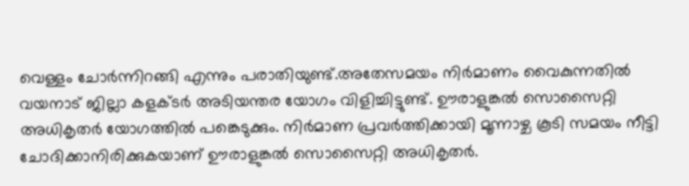വെള്ളം ചോര്‍ന്നിറങ്ങി എന്നും പരാതിയുണ്ട്.അതേസമയം നിര്‍മാണം വൈകുന്നതില്‍ വയനാട് ജില്ലാ കളക്ടര്‍ അടിയന്തര യോഗം വിളിച്ചിട്ടുണ്ട്. ഊരാളുങ്കല്‍ സൊസൈറ്റി അധികൃതര്‍ യോഗത്തില്‍ പങ്കെടുക്കും. നിര്‍മാണ പ്രവര്‍ത്തിക്കായി മൂന്നാഴ്ച കൂടി സമയം നീട്ടി ചോദിക്കാനിരിക്കുകയാണ് ഊരാളുങ്കല്‍ സൊസൈറ്റി അധികൃതര്‍.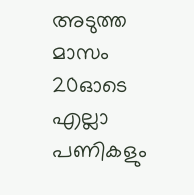അടുത്ത മാസം 20ഓടെ എല്ലാ പണികളും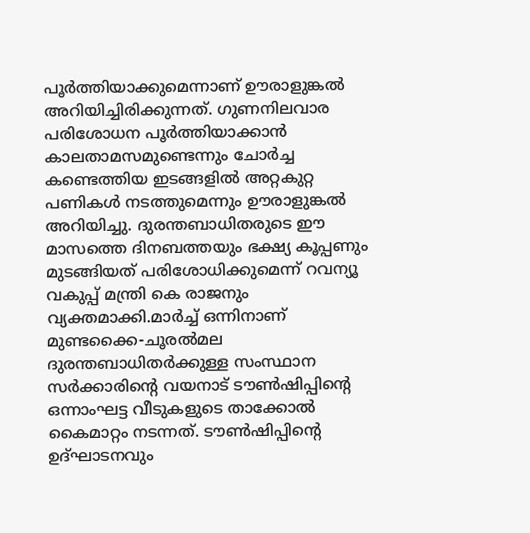പൂര്‍ത്തിയാക്കുമെന്നാണ് ഊരാളുങ്കല്‍ അറിയിച്ചിരിക്കുന്നത്. ഗുണനിലവാര പരിശോധന പൂര്‍ത്തിയാക്കാന്‍ കാലതാമസമുണ്ടെന്നും ചോര്‍ച്ച കണ്ടെത്തിയ ഇടങ്ങളില്‍ അറ്റകുറ്റ പണികള്‍ നടത്തുമെന്നും ഊരാളുങ്കല്‍ അറിയിച്ചു. ദുരന്തബാധിതരുടെ ഈ മാസത്തെ ദിനബത്തയും ഭക്ഷ്യ കൂപ്പണും മുടങ്ങിയത് പരിശോധിക്കുമെന്ന് റവന്യൂ വകുപ്പ് മന്ത്രി കെ രാജനും വ്യക്തമാക്കി.മാര്‍ച്ച് ഒന്നിനാണ് മുണ്ടക്കൈ-ചൂരല്‍മല ദുരന്തബാധിതര്‍ക്കുള്ള സംസ്ഥാന സര്‍ക്കാരിന്റെ വയനാട് ടൗണ്‍ഷിപ്പിന്റെ ഒന്നാംഘട്ട വീടുകളുടെ താക്കോല്‍ കൈമാറ്റം നടന്നത്. ടൗണ്‍ഷിപ്പിന്റെ ഉദ്ഘാടനവും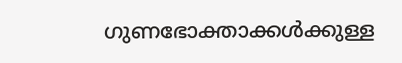ഗുണഭോക്താക്കള്‍ക്കുള്ള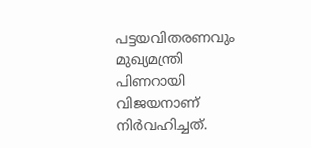പട്ടയവിതരണവും മുഖ്യമന്ത്രി പിണറായി വിജയനാണ് നിര്‍വഹിച്ചത്.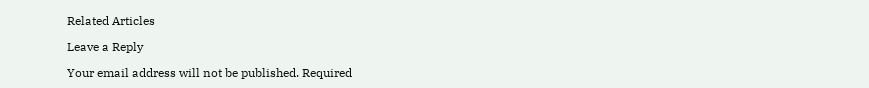Related Articles

Leave a Reply

Your email address will not be published. Required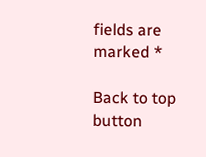fields are marked *

Back to top button